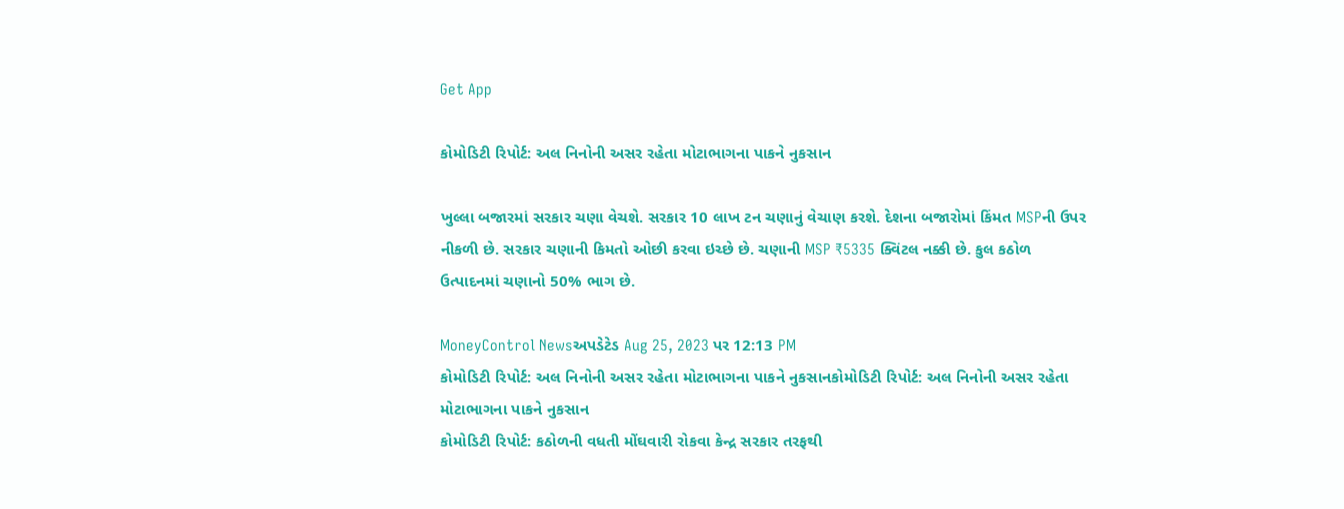Get App

કોમોડિટી રિપોર્ટ: અલ નિનોની અસર રહેતા મોટાભાગના પાકને નુકસાન

ખુલ્લા બજારમાં સરકાર ચણા વેચશે. સરકાર 10 લાખ ટન ચણાનું વેચાણ કરશે. દેશના બજારોમાં કિંમત MSPની ઉપર નીકળી છે. સરકાર ચણાની કિમતો ઓછી કરવા ઇચ્છે છે. ચણાની MSP ₹5335 ક્વિંટલ નક્કી છે. કુલ કઠોળ ઉત્પાદનમાં ચણાનો 50% ભાગ છે.

MoneyControl Newsઅપડેટેડ Aug 25, 2023 પર 12:13 PM
કોમોડિટી રિપોર્ટ: અલ નિનોની અસર રહેતા મોટાભાગના પાકને નુકસાનકોમોડિટી રિપોર્ટ: અલ નિનોની અસર રહેતા મોટાભાગના પાકને નુકસાન
કોમોડિટી રિપોર્ટ: કઠોળની વધતી મોંઘવારી રોકવા કેન્દ્ર સરકાર તરફથી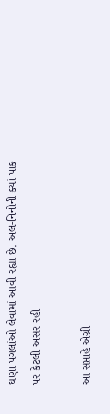ઘણા પગલાંઓ લેવામાં આવી રહ્યા છે. અલ-નિનોની ક્યાં પાક પર કેટલી અસર રહી

આ સપ્તાહે એગ્રી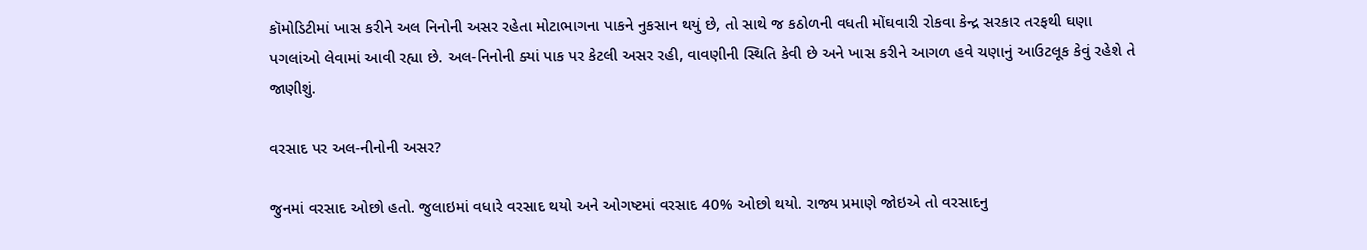કૉમોડિટીમાં ખાસ કરીને અલ નિનોની અસર રહેતા મોટાભાગના પાકને નુકસાન થયું છે, તો સાથે જ કઠોળની વધતી મોંઘવારી રોકવા કેન્દ્ર સરકાર તરફથી ઘણા પગલાંઓ લેવામાં આવી રહ્યા છે. અલ-નિનોની ક્યાં પાક પર કેટલી અસર રહી, વાવણીની સ્થિતિ કેવી છે અને ખાસ કરીને આગળ હવે ચણાનું આઉટલૂક કેવું રહેશે તે જાણીશું.

વરસાદ પર અલ-નીનોની અસર?

જુનમાં વરસાદ ઓછો હતો. જુલાઇમાં વધારે વરસાદ થયો અને ઓગષ્ટમાં વરસાદ 40% ઓછો થયો. રાજ્ય પ્રમાણે જોઇએ તો વરસાદનુ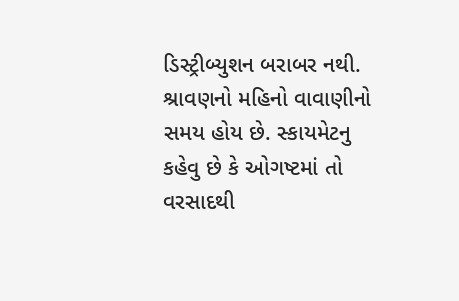ડિસ્ટ્રીબ્યુશન બરાબર નથી. શ્રાવણનો મહિનો વાવાણીનો સમય હોય છે. સ્કાયમેટનુ કહેવુ છે કે ઓગષ્ટમાં તો વરસાદથી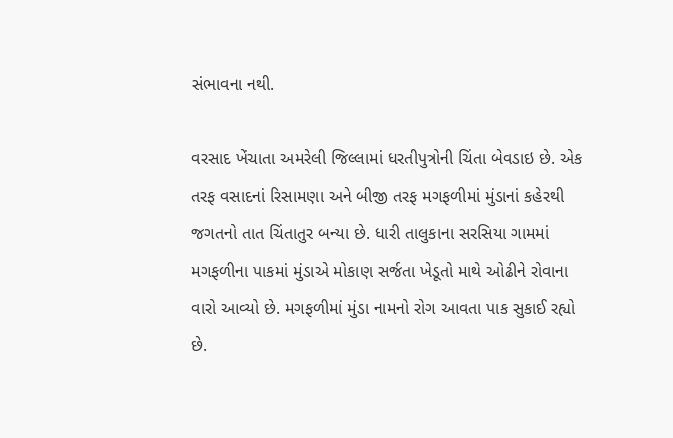સંભાવના નથી.

વરસાદ ખેંચાતા અમરેલી જિલ્લામાં ધરતીપુત્રોની ચિંતા બેવડાઇ છે. એક તરફ વસાદનાં રિસામણા અને બીજી તરફ મગફળીમાં મુંડાનાં કહેરથી જગતનો તાત ચિંતાતુર બન્યા છે. ધારી તાલુકાના સરસિયા ગામમાં મગફળીના પાકમાં મુંડાએ મોકાણ સર્જતા ખેડૂતો માથે ઓઢીને રોવાના વારો આવ્યો છે. મગફળીમાં મુંડા નામનો રોગ આવતા પાક સુકાઈ રહ્યો છે.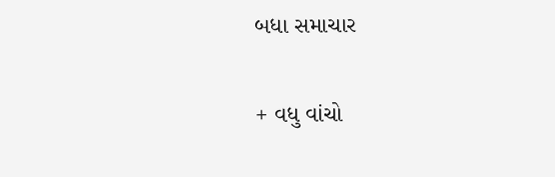બધા સમાચાર

+ વધુ વાંચો